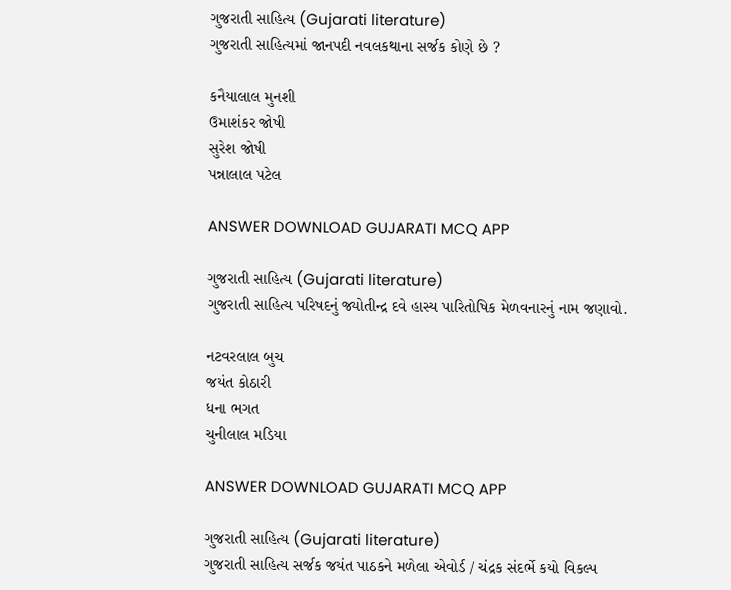ગુજરાતી સાહિત્ય (Gujarati literature)
ગુજરાતી સાહિત્યમાં જાનપદી નવલકથાના સર્જક કોણે છે ?

કનૈયાલાલ મુનશી
ઉમાશંકર જોષી
સુરેશ જોષી
પન્નાલાલ પટેલ

ANSWER DOWNLOAD GUJARATI MCQ APP

ગુજરાતી સાહિત્ય (Gujarati literature)
ગુજરાતી સાહિત્ય પરિષદનું જ્યોતીન્દ્ર દવે હાસ્ય પારિતોષિક મેળવનારનું નામ જણાવો.

નટવરલાલ બુચ
જયંત કોઠારી
ધના ભગત
ચુનીલાલ મડિયા

ANSWER DOWNLOAD GUJARATI MCQ APP

ગુજરાતી સાહિત્ય (Gujarati literature)
ગુજરાતી સાહિત્ય સર્જક જયંત પાઠકને મળેલા એવોર્ડ / ચંદ્રક સંદર્ભે કયો વિકલ્પ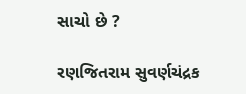સાચો છે ?

રણજિતરામ સુવર્ણચંદ્રક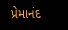પ્રેમાનંદ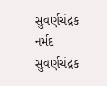સુવર્ણચંદ્રક
નર્મદ સુવર્ણચંદ્રક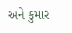અને કુમાર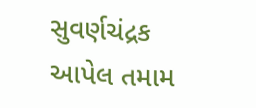સુવર્ણચંદ્રક
આપેલ તમામ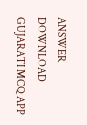ANSWER DOWNLOAD GUJARATI MCQ APP